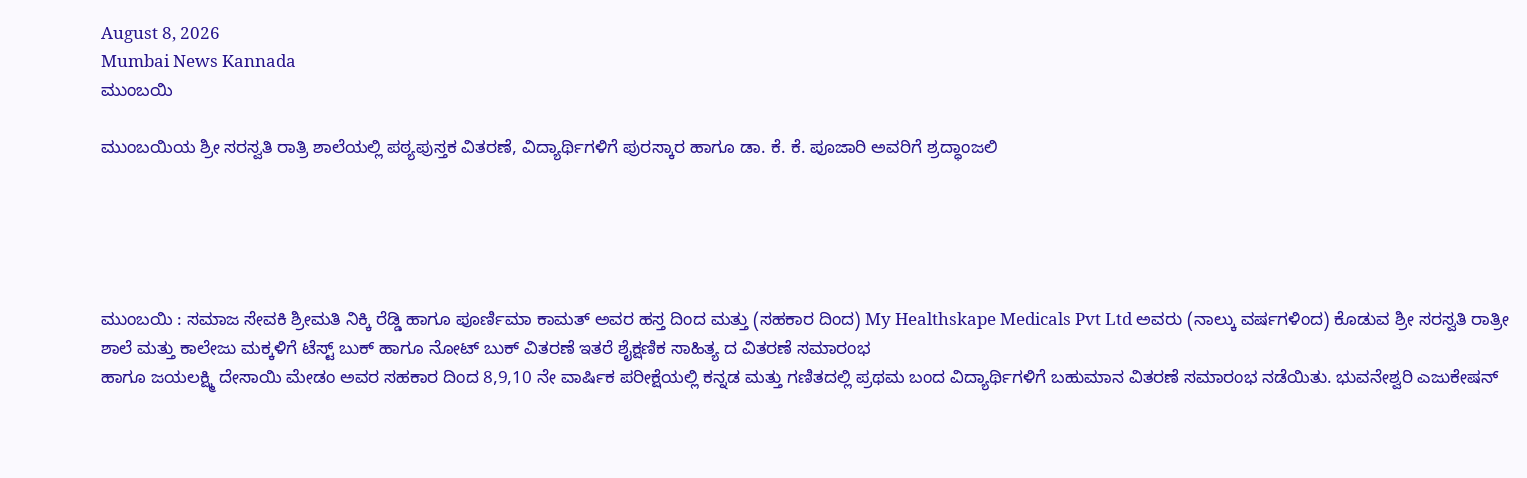August 8, 2026
Mumbai News Kannada
ಮುಂಬಯಿ

ಮುಂಬಯಿಯ ಶ್ರೀ ಸರಸ್ವತಿ ರಾತ್ರಿ ಶಾಲೆಯಲ್ಲಿ ಪಠ್ಯಪುಸ್ತಕ ವಿತರಣೆ, ವಿದ್ಯಾರ್ಥಿಗಳಿಗೆ ಪುರಸ್ಕಾರ ಹಾಗೂ ಡಾ. ಕೆ. ಕೆ. ಪೂಜಾರಿ ಅವರಿಗೆ ಶ್ರದ್ಧಾಂಜಲಿ





ಮುಂಬಯಿ : ಸಮಾಜ ಸೇವಕಿ ಶ್ರೀಮತಿ ನಿಕ್ಕಿ ರೆಡ್ಡಿ ಹಾಗೂ ಪೂರ್ಣಿಮಾ ಕಾಮತ್ ಅವರ ಹಸ್ತ ದಿಂದ ಮತ್ತು (ಸಹಕಾರ ದಿಂದ) My Healthskape Medicals Pvt Ltd ಅವರು (ನಾಲ್ಕು ವರ್ಷಗಳಿಂದ) ಕೊಡುವ ಶ್ರೀ ಸರಸ್ವತಿ ರಾತ್ರೀ ಶಾಲೆ ಮತ್ತು ಕಾಲೇಜು ಮಕ್ಕಳಿಗೆ ಟೆಸ್ಟ್ ಬುಕ್ ಹಾಗೂ ನೋಟ್ ಬುಕ್ ವಿತರಣೆ ಇತರೆ ಶೈಕ್ಷಣಿಕ ಸಾಹಿತ್ಯ ದ ವಿತರಣೆ ಸಮಾರಂಭ
ಹಾಗೂ ಜಯಲಕ್ಷ್ಮಿ ದೇಸಾಯಿ ಮೇಡಂ ಅವರ ಸಹಕಾರ ದಿಂದ 8,9,10 ನೇ ವಾರ್ಷಿಕ ಪರೀಕ್ಷೆಯಲ್ಲಿ ಕನ್ನಡ ಮತ್ತು ಗಣಿತದಲ್ಲಿ ಪ್ರಥಮ ಬಂದ ವಿದ್ಯಾರ್ಥಿಗಳಿಗೆ ಬಹುಮಾನ ವಿತರಣೆ ಸಮಾರಂಭ ನಡೆಯಿತು. ಭುವನೇಶ್ವರಿ ಎಜುಕೇಷನ್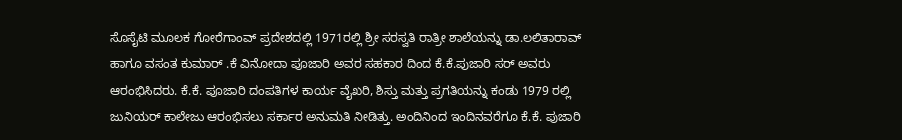ಸೊಸೈಟಿ ಮೂಲಕ ಗೋರೆಗಾಂವ್ ಪ್ರದೇಶದಲ್ಲಿ 1971ರಲ್ಲಿ ಶ್ರೀ ಸರಸ್ವತಿ ರಾತ್ರೀ ಶಾಲೆಯನ್ನು ಡಾ.ಲಲಿತಾರಾವ್ ಹಾಗೂ ವಸಂತ ಕುಮಾರ್ .ಕೆ ವಿನೋದಾ ಪೂಜಾರಿ ಅವರ ಸಹಕಾರ ದಿಂದ ಕೆ.ಕೆ.ಪುಜಾರಿ ಸರ್ ಅವರು ಆರಂಭಿಸಿದರು. ಕೆ.ಕೆ. ಪೂಜಾರಿ ದಂಪತಿಗಳ ಕಾರ್ಯ ವೈಖರಿ, ಶಿಸ್ತು ಮತ್ತು ಪ್ರಗತಿಯನ್ನು ಕಂಡು 1979 ರಲ್ಲಿ ಜುನಿಯರ್ ಕಾಲೇಜು ಆರಂಭಿಸಲು ಸರ್ಕಾರ ಅನುಮತಿ ನೀಡಿತ್ತು. ಅಂದಿನಿಂದ ಇಂದಿನವರೆಗೂ ಕೆ.ಕೆ. ಪುಜಾರಿ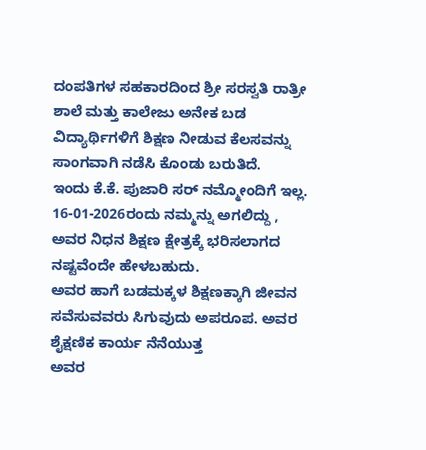ದಂಪತಿಗಳ ಸಹಕಾರದಿಂದ ಶ್ರೀ ಸರಸ್ವತಿ ರಾತ್ರೀ ಶಾಲೆ ಮತ್ತು ಕಾಲೇಜು ಅನೇಕ ಬಡ ವಿದ್ಯಾರ್ಥಿಗಳಿಗೆ ಶಿಕ್ಷಣ ನೀಡುವ ಕೆಲಸವನ್ನು ಸಾಂಗವಾಗಿ ನಡೆಸಿ ಕೊಂಡು ಬರುತಿದೆ.
ಇಂದು ಕೆ.ಕೆ. ಪುಜಾರಿ ಸರ್ ನಮ್ಮೋಂದಿಗೆ ಇಲ್ಲ. 16-01-2026ರಂದು ನಮ್ಮನ್ನು ಅಗಲಿದ್ದು , ಅವರ ನಿಧನ ಶಿಕ್ಷಣ ಕ್ಷೇತ್ರಕ್ಕೆ ಭರಿಸಲಾಗದ ನಷ್ಟವೆಂದೇ ಹೇಳಬಹುದು.
ಅವರ ಹಾಗೆ ಬಡಮಕ್ಕಳ ಶಿಕ್ಷಣಕ್ಕಾಗಿ ಜೀವನ ಸವೆಸುವವರು ಸಿಗುವುದು ಅಪರೂಪ. ಅವರ ಶೈಕ್ಷಣಿಕ ಕಾರ್ಯ ನೆನೆಯುತ್ತ
ಅವರ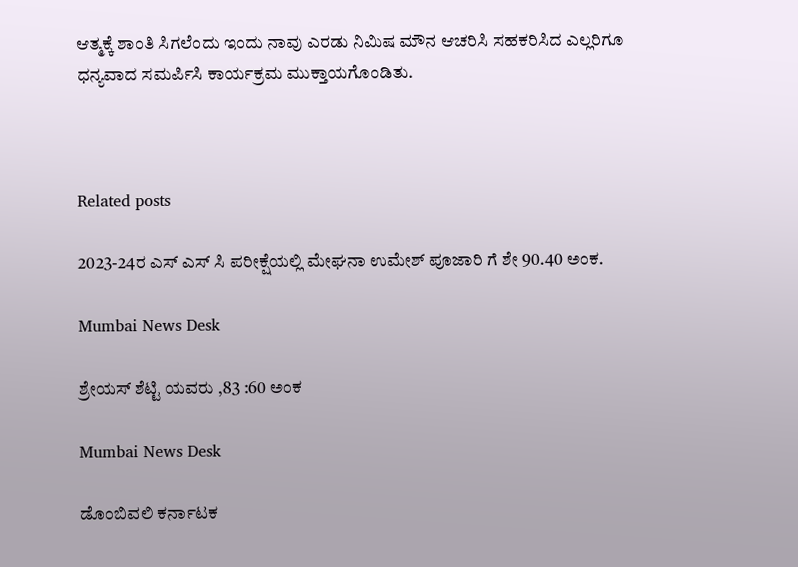ಆತ್ಮಕ್ಕೆ ಶಾಂತಿ ಸಿಗಲೆಂದು ಇಂದು ನಾವು ಎರಡು ನಿಮಿಷ ಮೌನ ಆಚರಿಸಿ ಸಹಕರಿಸಿದ ಎಲ್ಲರಿಗೂ ಧನ್ಯವಾದ ಸಮರ್ಪಿಸಿ ಕಾರ್ಯಕ್ರಮ ಮುಕ್ತಾಯಗೊಂಡಿತು.



Related posts

2023-24ರ ಎಸ್ ಎಸ್ ಸಿ ಪರೀಕ್ಷೆಯಲ್ಲಿ ಮೇಘನಾ ಉಮೇಶ್ ಪೂಜಾರಿ ಗೆ ಶೇ 90.40 ಅಂಕ.

Mumbai News Desk

ಶ್ರೇಯಸ್ ಶೆಟ್ಟಿ ಯವರು ,83 :60 ಅಂಕ

Mumbai News Desk

ಡೊಂಬಿವಲಿ ಕರ್ನಾಟಕ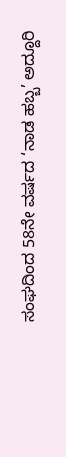ಸಂಘದಿಂದ 58ನೇ ವರ್ಷದ ‘ನಾಡ ಹಬ್ಬ’ ಅದ್ದೂರಿ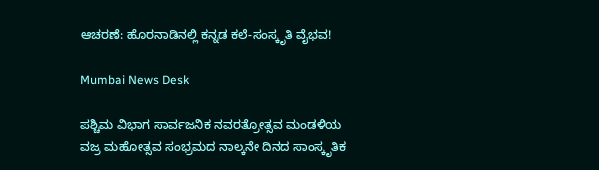ಆಚರಣೆ: ಹೊರನಾಡಿನಲ್ಲಿ ಕನ್ನಡ ಕಲೆ-ಸಂಸ್ಕೃತಿ ವೈಭವ!

Mumbai News Desk

ಪಶ್ಚಿಮ ವಿಭಾಗ ಸಾರ್ವಜನಿಕ ನವರತ್ರೋತ್ಸವ ಮಂಡಳಿಯ ವಜ್ರ ಮಹೋತ್ಸವ ಸಂಭ್ರಮದ ನಾಲ್ಕನೇ ದಿನದ ಸಾಂಸ್ಕೃತಿಕ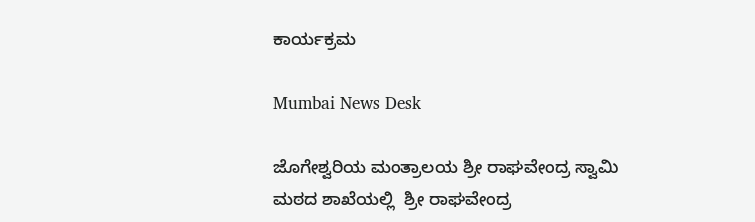ಕಾರ್ಯಕ್ರಮ

Mumbai News Desk

ಜೊಗೇಶ್ವರಿಯ ಮಂತ್ರಾಲಯ ಶ್ರೀ ರಾಘವೇಂದ್ರ ಸ್ವಾಮಿ ಮಠದ ಶಾಖೆಯಲ್ಲಿ  ಶ್ರೀ ರಾಘವೇಂದ್ರ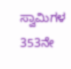ಸ್ವಾಮಿಗಳ 353ನೇ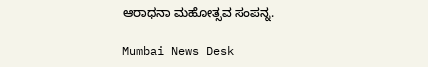ಆರಾಧನಾ ಮಹೋತ್ಸವ ಸಂಪನ್ನ.

Mumbai News Desk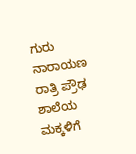ಗುರು ನಾರಾಯಣ ರಾತ್ರಿ ಪ್ರೌಢ ಶಾಲೆಯ ಮಕ್ಕಳಿಗೆ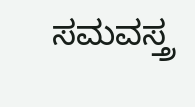ಸಮವಸ್ತ್ರ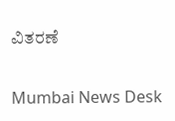ವಿತರಣೆ

Mumbai News Desk